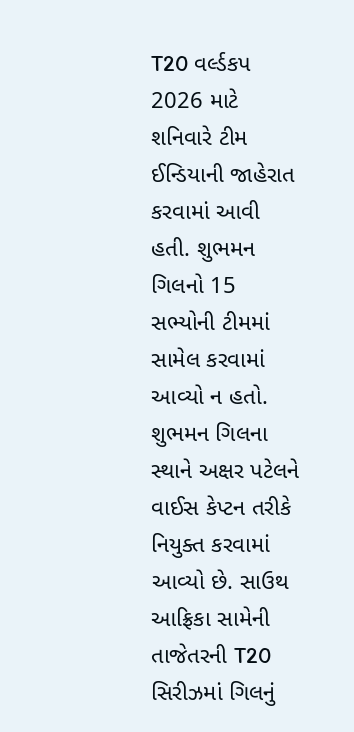T20 વર્લ્ડકપ 2026 માટે શનિવારે ટીમ ઈન્ડિયાની જાહેરાત કરવામાં આવી હતી. શુભમન ગિલનો 15 સભ્યોની ટીમમાં સામેલ કરવામાં આવ્યો ન હતો. શુભમન ગિલના સ્થાને અક્ષર પટેલને વાઈસ કેપ્ટન તરીકે નિયુક્ત કરવામાં આવ્યો છે. સાઉથ આફ્રિકા સામેની તાજેતરની T20 સિરીઝમાં ગિલનું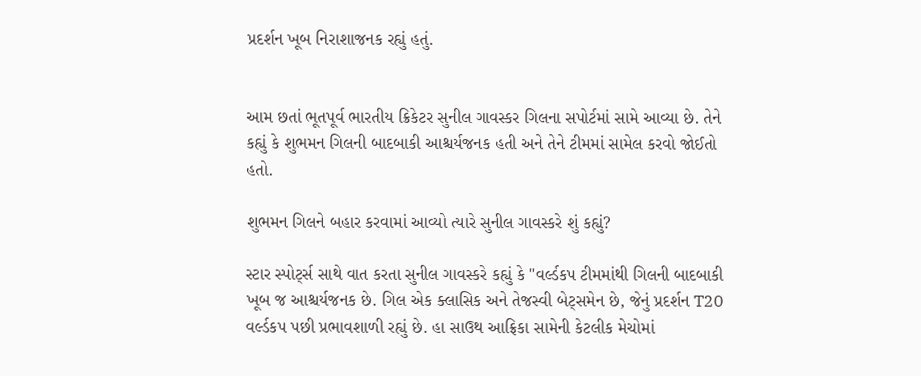પ્રદર્શન ખૂબ નિરાશાજનક રહ્યું હતું.


આમ છતાં ભૂતપૂર્વ ભારતીય ક્રિકેટર સુનીલ ગાવસ્કર ગિલના સપોર્ટમાં સામે આવ્યા છે. તેને કહ્યું કે શુભમન ગિલની બાદબાકી આશ્ચર્યજનક હતી અને તેને ટીમમાં સામેલ કરવો જોઈતો હતો.

શુભમન ગિલને બહાર કરવામાં આવ્યો ત્યારે સુનીલ ગાવસ્કરે શું કહ્યું?

સ્ટાર સ્પોર્ટ્સ સાથે વાત કરતા સુનીલ ગાવસ્કરે કહ્યું કે "વર્લ્ડકપ ટીમમાંથી ગિલની બાદબાકી ખૂબ જ આશ્ચર્યજનક છે. ગિલ એક ક્લાસિક અને તેજસ્વી બેટ્સમેન છે, જેનું પ્રદર્શન T20 વર્લ્ડકપ પછી પ્રભાવશાળી રહ્યું છે. હા સાઉથ આફ્રિકા સામેની કેટલીક મેચોમાં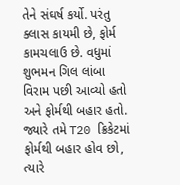તેને સંઘર્ષ કર્યો. પરંતુ ક્લાસ કાયમી છે, ફોર્મ કામચલાઉ છે. વધુમાં શુભમન ગિલ લાંબા વિરામ પછી આવ્યો હતો અને ફોર્મથી બહાર હતો. જ્યારે તમે T20 ક્રિકેટમાં ફોર્મથી બહાર હોવ છો, ત્યારે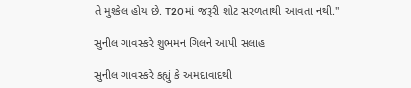તે મુશ્કેલ હોય છે. T20માં જરૂરી શોટ સરળતાથી આવતા નથી."

સુનીલ ગાવસ્કરે શુભમન ગિલને આપી સલાહ

સુનીલ ગાવસ્કરે કહ્યું કે અમદાવાદથી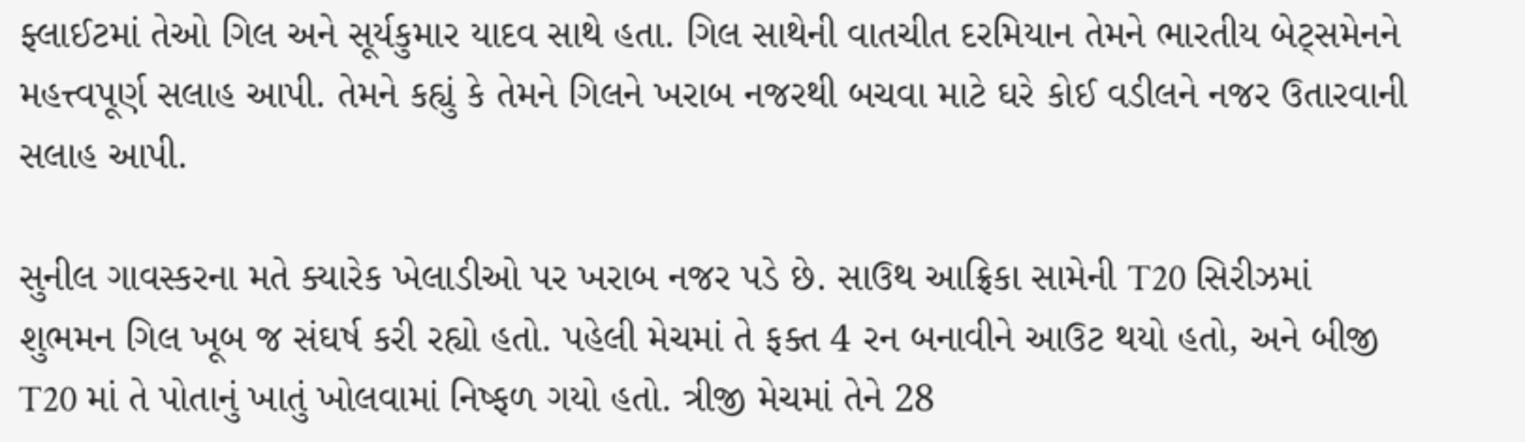ફ્લાઈટમાં તેઓ ગિલ અને સૂર્યકુમાર યાદવ સાથે હતા. ગિલ સાથેની વાતચીત દરમિયાન તેમને ભારતીય બેટ્સમેનને મહત્ત્વપૂર્ણ સલાહ આપી. તેમને કહ્યું કે તેમને ગિલને ખરાબ નજરથી બચવા માટે ઘરે કોઈ વડીલને નજર ઉતારવાની સલાહ આપી.

સુનીલ ગાવસ્કરના મતે ક્યારેક ખેલાડીઓ પર ખરાબ નજર પડે છે. સાઉથ આફ્રિકા સામેની T20 સિરીઝમાં શુભમન ગિલ ખૂબ જ સંઘર્ષ કરી રહ્યો હતો. પહેલી મેચમાં તે ફક્ત 4 રન બનાવીને આઉટ થયો હતો, અને બીજી T20 માં તે પોતાનું ખાતું ખોલવામાં નિષ્ફળ ગયો હતો. ત્રીજી મેચમાં તેને 28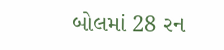બોલમાં 28 રન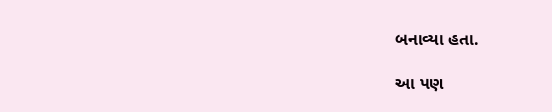બનાવ્યા હતા.

આ પણ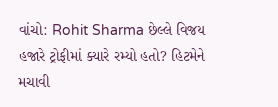વાંચો: Rohit Sharma છેલ્લે વિજય હજારે ટ્રોફીમાં ક્યારે રમ્યો હતો? હિટમેને મચાવી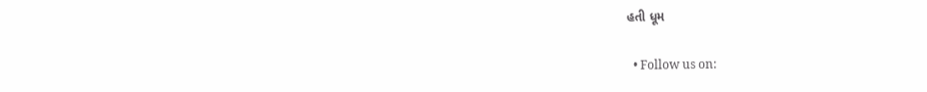હતી ધૂમ

  • Follow us on: